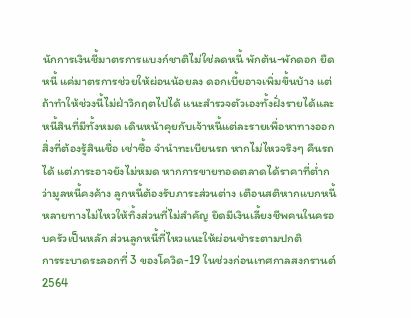นักการเงินชี้มาตรการแบงก์ชาติไม่ใช่ลดหนี้ พักต้น-พักดอก ยืดหนี้ แค่มาตรการช่วยให้ผ่อนน้อยลง ดอกเบี้ยอาจเพิ่มขึ้นบ้าง แต่ถ้าทำให้ช่วงนี้ไม่ฝ่าวิกฤตไปได้ แนะสำรวจตัวเองทั้งฝั่งรายได้และหนี้สินที่มีทั้งหมด เดินหน้าคุยกับเจ้าหนี้แต่ละรายเพื่อหาทางออก สิ่งที่ต้องรู้สินเชื่อ เช่าซื้อ จำนำทะเบียนรถ หากไม่ไหวจริงๆ คืนรถได้ แต่ภาระอาจยังไม่หมด หากการขายทอดตลาดได้ราคาที่ต่ำกว่ามูลหนี้คงค้าง ลูกหนี้ต้องรับภาระส่วนต่าง เตือนสติหากแบกหนี้หลายทางไม่ไหวให้ทิ้งส่วนที่ไม่สำคัญ ยึดมีเงินเลี้ยงชีพคนในครอบครัวเป็นหลัก ส่วนลูกหนี้ที่ไหวแนะให้ผ่อนชำระตามปกติ
การระบาดระลอกที่ 3 ของโควิด-19 ในช่วงก่อนเทศกาลสงกรานต์ 2564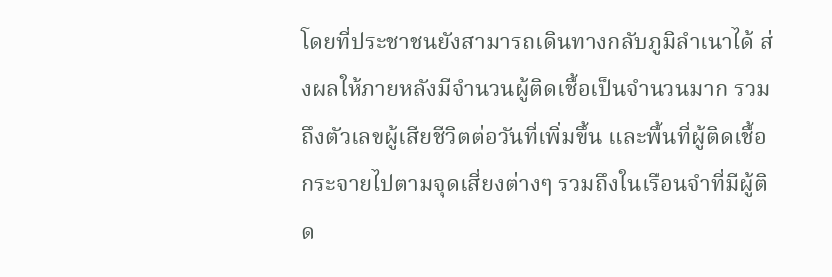โดยที่ประชาชนยังสามารถเดินทางกลับภูมิลำเนาได้ ส่งผลให้ภายหลังมีจำนวนผู้ติดเชื้อเป็นจำนวนมาก รวมถึงตัวเลขผู้เสียชีวิตต่อวันที่เพิ่มขึ้น และพื้นที่ผู้ติดเชื้อกระจายไปตามจุดเสี่ยงต่างๆ รวมถึงในเรือนจำที่มีผู้ติด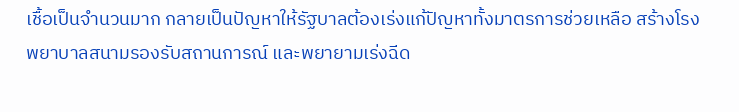เชื้อเป็นจำนวนมาก กลายเป็นปัญหาให้รัฐบาลต้องเร่งแก้ปัญหาทั้งมาตรการช่วยเหลือ สร้างโรงพยาบาลสนามรองรับสถานการณ์ และพยายามเร่งฉีด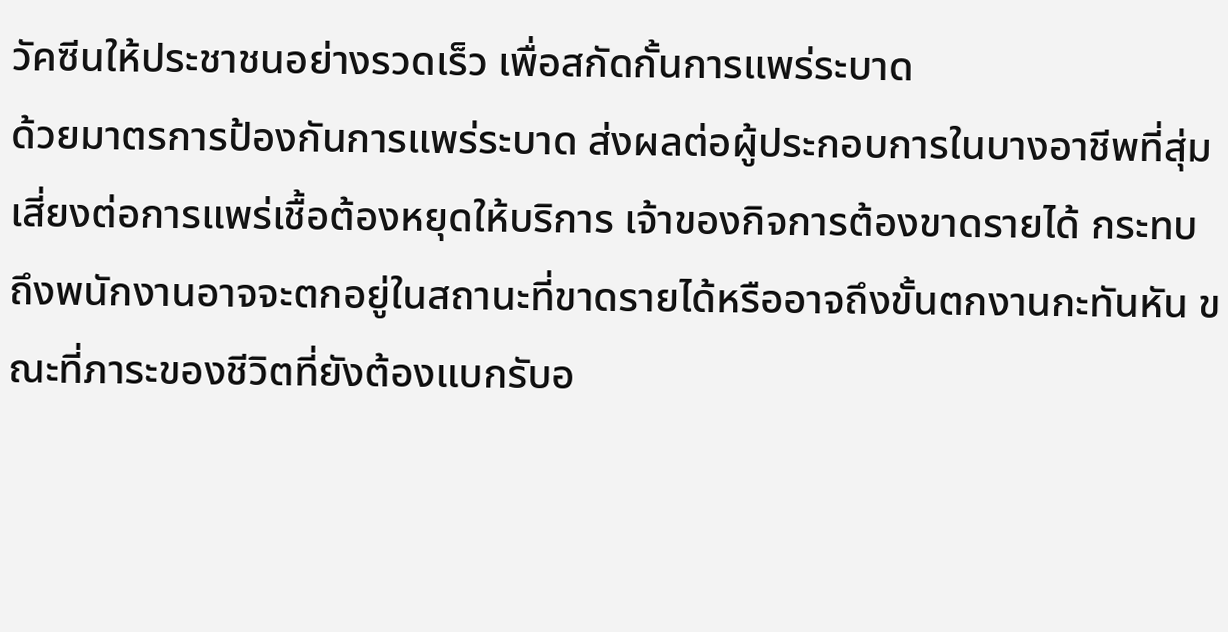วัคซีนให้ประชาชนอย่างรวดเร็ว เพื่อสกัดกั้นการแพร่ระบาด
ด้วยมาตรการป้องกันการแพร่ระบาด ส่งผลต่อผู้ประกอบการในบางอาชีพที่สุ่มเสี่ยงต่อการแพร่เชื้อต้องหยุดให้บริการ เจ้าของกิจการต้องขาดรายได้ กระทบถึงพนักงานอาจจะตกอยู่ในสถานะที่ขาดรายได้หรืออาจถึงขั้นตกงานกะทันหัน ขณะที่ภาระของชีวิตที่ยังต้องแบกรับอ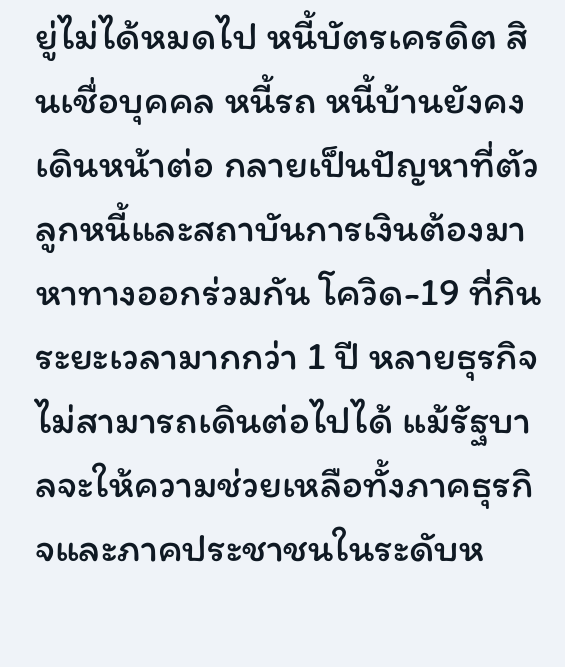ยู่ไม่ได้หมดไป หนี้บัตรเครดิต สินเชื่อบุคคล หนี้รถ หนี้บ้านยังคงเดินหน้าต่อ กลายเป็นปัญหาที่ตัวลูกหนี้และสถาบันการเงินต้องมาหาทางออกร่วมกัน โควิด-19 ที่กินระยะเวลามากกว่า 1 ปี หลายธุรกิจไม่สามารถเดินต่อไปได้ แม้รัฐบาลจะให้ความช่วยเหลือทั้งภาคธุรกิจและภาคประชาชนในระดับห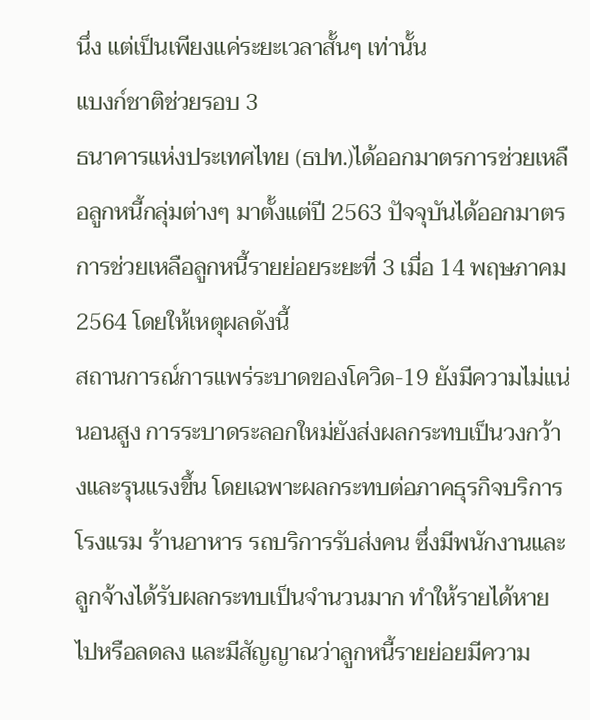นึ่ง แต่เป็นเพียงแค่ระยะเวลาสั้นๆ เท่านั้น
แบงก์ชาติช่วยรอบ 3
ธนาคารแห่งประเทศไทย (ธปท.)ได้ออกมาตรการช่วยเหลือลูกหนี้กลุ่มต่างๆ มาตั้งแต่ปี 2563 ปัจจุบันได้ออกมาตรการช่วยเหลือลูกหนี้รายย่อยระยะที่ 3 เมื่อ 14 พฤษภาคม 2564 โดยให้เหตุผลดังนี้
สถานการณ์การแพร่ระบาดของโควิด-19 ยังมีความไม่แน่นอนสูง การระบาดระลอกใหม่ยังส่งผลกระทบเป็นวงกว้างและรุนแรงขึ้น โดยเฉพาะผลกระทบต่อภาคธุรกิจบริการ โรงแรม ร้านอาหาร รถบริการรับส่งคน ซึ่งมีพนักงานและลูกจ้างได้รับผลกระทบเป็นจำนวนมาก ทำให้รายได้หายไปหรือลดลง และมีสัญญาณว่าลูกหนี้รายย่อยมีความ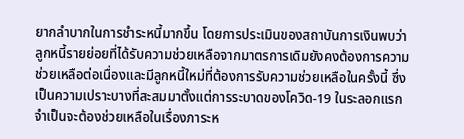ยากลำบากในการชำระหนี้มากขึ้น โดยการประเมินของสถาบันการเงินพบว่า ลูกหนี้รายย่อยที่ได้รับความช่วยเหลือจากมาตรการเดิมยังคงต้องการความช่วยเหลือต่อเนื่องและมีลูกหนี้ใหม่ที่ต้องการรับความช่วยเหลือในครั้งนี้ ซึ่งเป็นความเปราะบางที่สะสมมาตั้งแต่การระบาดของโควิด-19 ในระลอกแรก จำเป็นจะต้องช่วยเหลือในเรื่องภาระห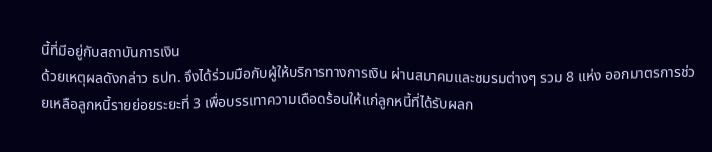นี้ที่มีอยู่กับสถาบันการเงิน
ด้วยเหตุผลดังกล่าว ธปท. จึงได้ร่วมมือกับผู้ให้บริการทางการเงิน ผ่านสมาคมและชมรมต่างๆ รวม 8 แห่ง ออกมาตรการช่วยเหลือลูกหนี้รายย่อยระยะที่ 3 เพื่อบรรเทาความเดือดร้อนให้แก่ลูกหนี้ที่ได้รับผลก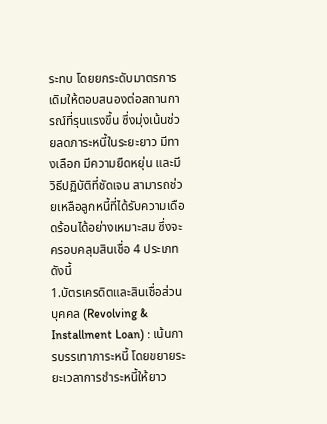ระทบ โดยยกระดับมาตรการเดิมให้ตอบสนองต่อสถานการณ์ที่รุนแรงขึ้น ซึ่งมุ่งเน้นช่วยลดภาระหนี้ในระยะยาว มีทางเลือก มีความยืดหยุ่น และมีวิธีปฏิบัติที่ชัดเจน สามารถช่วยเหลือลูกหนี้ที่ได้รับความเดือดร้อนได้อย่างเหมาะสม ซึ่งจะครอบคลุมสินเชื่อ 4 ประเภท ดังนี้
1.บัตรเครดิตและสินเชื่อส่วนบุคคล (Revolving & Installment Loan) : เน้นการบรรเทาภาระหนี้ โดยขยายระยะเวลาการชำระหนี้ให้ยาว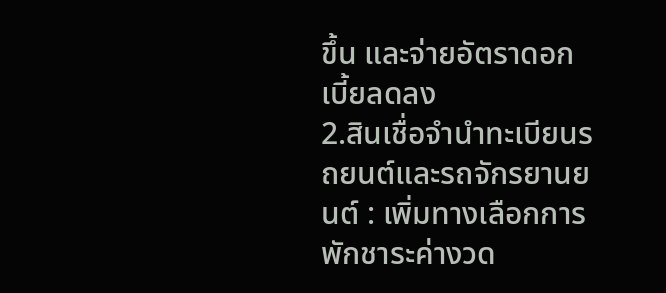ขึ้น และจ่ายอัตราดอกเบี้ยลดลง
2.สินเชื่อจำนำทะเบียนรถยนต์และรถจักรยานยนต์ : เพิ่มทางเลือกการพักชาระค่างวด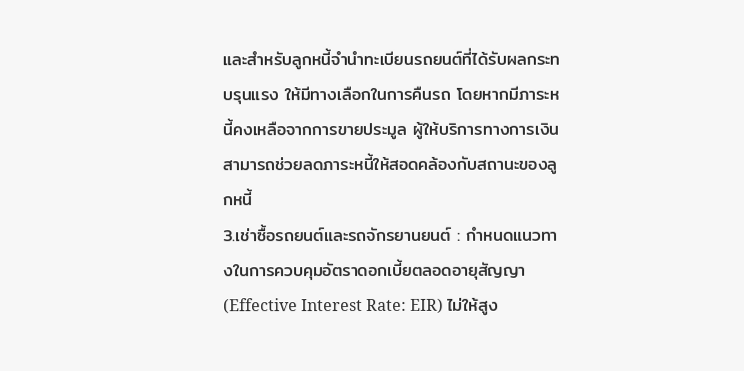และสำหรับลูกหนี้จำนำทะเบียนรถยนต์ที่ได้รับผลกระทบรุนแรง ให้มีทางเลือกในการคืนรถ โดยหากมีภาระหนี้คงเหลือจากการขายประมูล ผู้ให้บริการทางการเงินสามารถช่วยลดภาระหนี้ให้สอดคล้องกับสถานะของลูกหนี้
3.เช่าซื้อรถยนต์และรถจักรยานยนต์ : กำหนดแนวทางในการควบคุมอัตราดอกเบี้ยตลอดอายุสัญญา (Effective Interest Rate: EIR) ไม่ให้สูง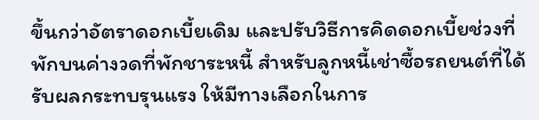ขึ้นกว่าอัตราดอกเบี้ยเดิม และปรับวิธีการคิดดอกเบี้ยช่วงที่พักบนค่างวดที่พักชาระหนี้ สำหรับลูกหนี้เช่าซื้อรถยนต์ที่ได้รับผลกระทบรุนแรง ให้มีทางเลือกในการ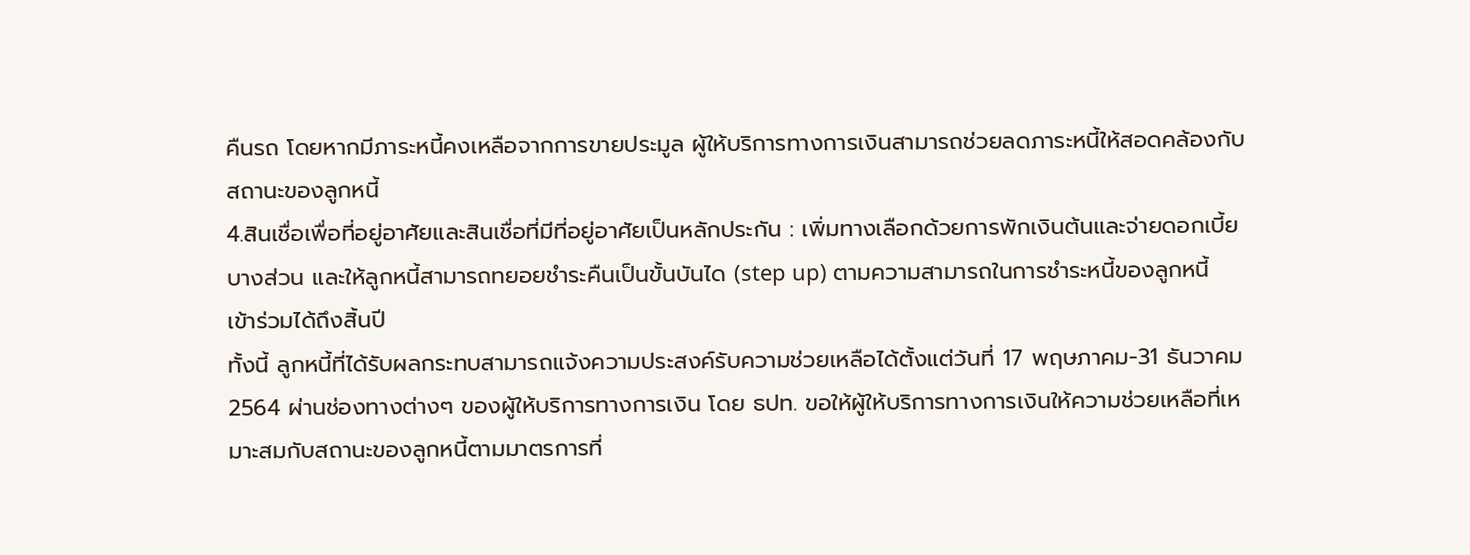คืนรถ โดยหากมีภาระหนี้คงเหลือจากการขายประมูล ผู้ให้บริการทางการเงินสามารถช่วยลดภาระหนี้ให้สอดคล้องกับสถานะของลูกหนี้
4.สินเชื่อเพื่อที่อยู่อาศัยและสินเชื่อที่มีที่อยู่อาศัยเป็นหลักประกัน : เพิ่มทางเลือกด้วยการพักเงินต้นและจ่ายดอกเบี้ยบางส่วน และให้ลูกหนี้สามารถทยอยชำระคืนเป็นขั้นบันได (step up) ตามความสามารถในการชำระหนี้ของลูกหนี้
เข้าร่วมได้ถึงสิ้นปี
ทั้งนี้ ลูกหนี้ที่ได้รับผลกระทบสามารถแจ้งความประสงค์รับความช่วยเหลือได้ตั้งแต่วันที่ 17 พฤษภาคม-31 ธันวาคม 2564 ผ่านช่องทางต่างๆ ของผู้ให้บริการทางการเงิน โดย ธปท. ขอให้ผู้ให้บริการทางการเงินให้ความช่วยเหลือที่เหมาะสมกับสถานะของลูกหนี้ตามมาตรการที่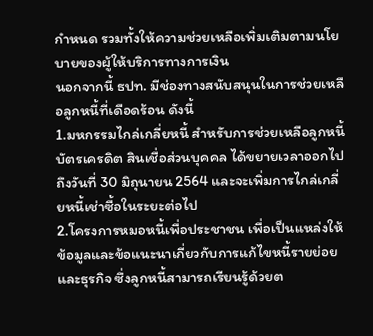กำหนด รวมทั้งให้ความช่วยเหลือเพิ่มเติมตามนโยบายของผู้ให้บริการทางการเงิน
นอกจากนี้ ธปท. มีช่องทางสนับสนุนในการช่วยเหลือลูกหนี้ที่เดือดร้อน ดังนี้
1.มหกรรมไกล่เกลี่ยหนี้ สำหรับการช่วยเหลือลูกหนี้บัตรเครดิต สินเชื่อส่วนบุคคล ได้ขยายเวลาออกไปถึงวันที่ 30 มิถุนายน 2564 และจะเพิ่มการไกล่เกลี่ยหนี้เช่าซื้อในระยะต่อไป
2.โครงการหมอหนี้เพื่อประชาชน เพื่อเป็นแหล่งให้ข้อมูลและข้อแนะนาเกี่ยวกับการแก้ไขหนี้รายย่อยและธุรกิจ ซึ่งลูกหนี้สามารถเรียนรู้ด้วยต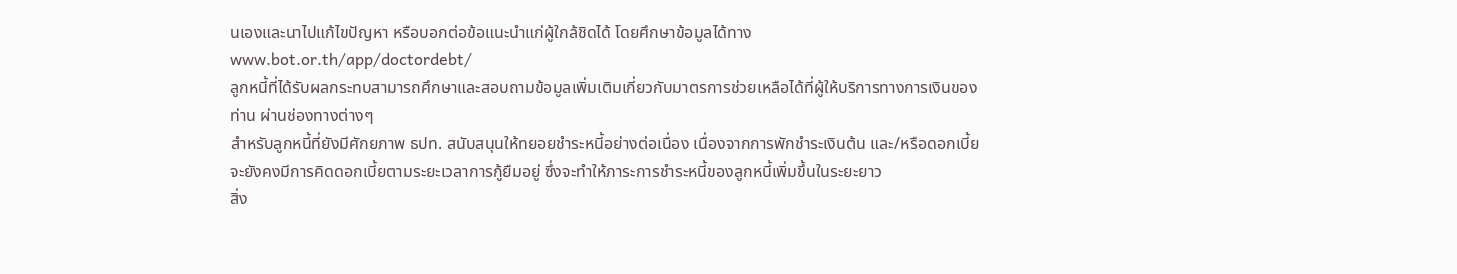นเองและนาไปแก้ไขปัญหา หรือบอกต่อข้อแนะนำแก่ผู้ใกล้ชิดได้ โดยศึกษาข้อมูลได้ทาง www.bot.or.th/app/doctordebt/
ลูกหนี้ที่ได้รับผลกระทบสามารถศึกษาและสอบถามข้อมูลเพิ่มเติมเกี่ยวกับมาตรการช่วยเหลือได้ที่ผู้ให้บริการทางการเงินของท่าน ผ่านช่องทางต่างๆ
สำหรับลูกหนี้ที่ยังมีศักยภาพ ธปท. สนับสนุนให้ทยอยชำระหนี้อย่างต่อเนื่อง เนื่องจากการพักชำระเงินต้น และ/หรือดอกเบี้ยจะยังคงมีการคิดดอกเบี้ยตามระยะเวลาการกู้ยืมอยู่ ซึ่งจะทำให้ภาระการชำระหนี้ของลูกหนี้เพิ่มขึ้นในระยะยาว
สิ่ง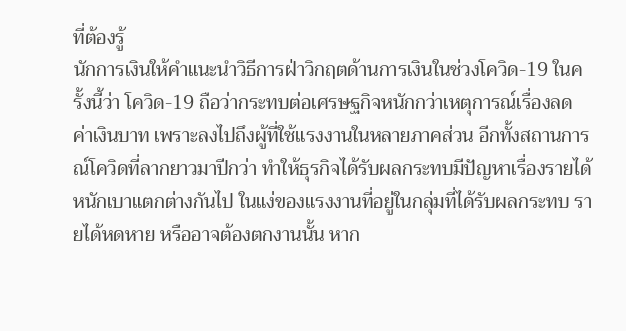ที่ต้องรู้
นักการเงินให้คำแนะนำวิธีการฝ่าวิกฤตด้านการเงินในช่วงโควิด-19 ในครั้งนี้ว่า โควิด-19 ถือว่ากระทบต่อเศรษฐกิจหนักกว่าเหตุการณ์เรื่องลดค่าเงินบาท เพราะลงไปถึงผู้ที่ใช้แรงงานในหลายภาคส่วน อีกทั้งสถานการณ์โควิดที่ลากยาวมาปีกว่า ทำให้ธุรกิจได้รับผลกระทบมีปัญหาเรื่องรายได้หนักเบาแตกต่างกันไป ในแง่ของแรงงานที่อยู่ในกลุ่มที่ได้รับผลกระทบ รายได้หดหาย หรืออาจต้องตกงานนั้น หาก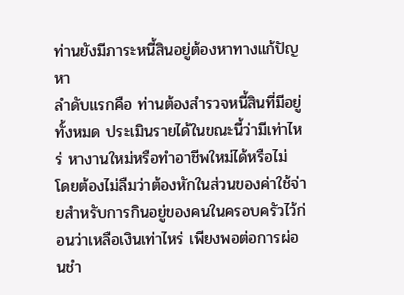ท่านยังมีภาระหนี้สินอยู่ต้องหาทางแก้ปัญหา
ลำดับแรกคือ ท่านต้องสำรวจหนี้สินที่มีอยู่ทั้งหมด ประเมินรายได้ในขณะนี้ว่ามีเท่าไหร่ หางานใหม่หรือทำอาชีพใหม่ได้หรือไม่ โดยต้องไม่ลืมว่าต้องหักในส่วนของค่าใช้จ่ายสำหรับการกินอยู่ของคนในครอบครัวไว้ก่อนว่าเหลือเงินเท่าไหร่ เพียงพอต่อการผ่อนชำ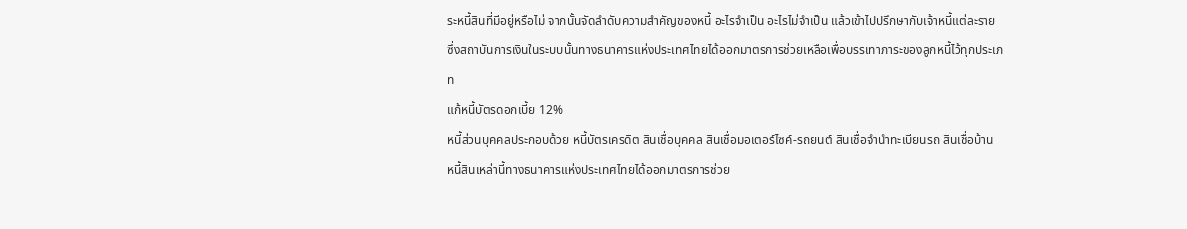ระหนี้สินที่มีอยู่หรือไม่ จากนั้นจัดลำดับความสำคัญของหนี้ อะไรจำเป็น อะไรไม่จำเป็น แล้วเข้าไปปรึกษากับเจ้าหนี้แต่ละราย ซึ่งสถาบันการเงินในระบบนั้นทางธนาคารแห่งประเทศไทยได้ออกมาตรการช่วยเหลือเพื่อบรรเทาภาระของลูกหนี้ไว้ทุกประเภท
แก้หนี้บัตรดอกเบี้ย 12%
หนี้ส่วนบุคคลประกอบด้วย หนี้บัตรเครดิต สินเชื่อบุคคล สินเชื่อมอเตอร์ไซค์-รถยนต์ สินเชื่อจำนำทะเบียนรถ สินเชื่อบ้าน หนี้สินเหล่านี้ทางธนาคารแห่งประเทศไทยได้ออกมาตรการช่วย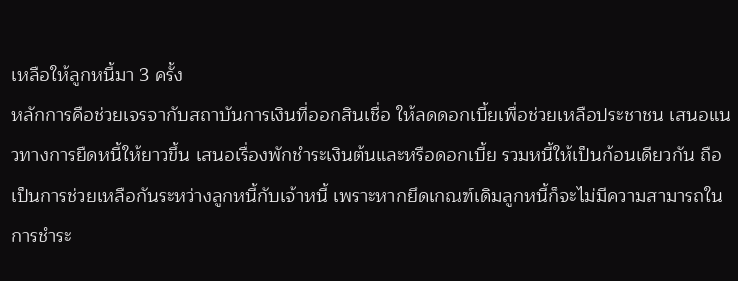เหลือให้ลูกหนี้มา 3 ครั้ง
หลักการคือช่วยเจรจากับสถาบันการเงินที่ออกสินเชื่อ ให้ลดดอกเบี้ยเพื่อช่วยเหลือประชาชน เสนอแนวทางการยืดหนี้ให้ยาวขึ้น เสนอเรื่องพักชำระเงินต้นและหรือดอกเบี้ย รวมหนี้ให้เป็นก้อนเดียวกัน ถือเป็นการช่วยเหลือกันระหว่างลูกหนี้กับเจ้าหนี้ เพราะหากยึดเกณฑ์เดิมลูกหนี้ก็จะไม่มีความสามารถในการชำระ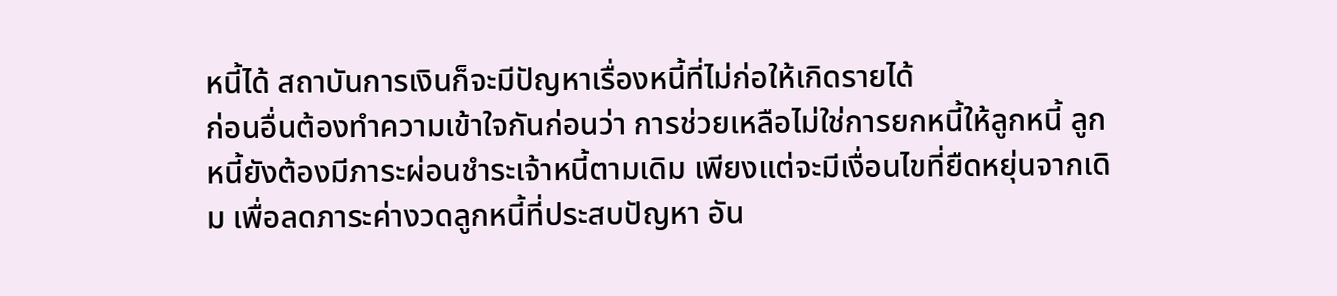หนี้ได้ สถาบันการเงินก็จะมีปัญหาเรื่องหนี้ที่ไม่ก่อให้เกิดรายได้
ก่อนอื่นต้องทำความเข้าใจกันก่อนว่า การช่วยเหลือไม่ใช่การยกหนี้ให้ลูกหนี้ ลูกหนี้ยังต้องมีภาระผ่อนชำระเจ้าหนี้ตามเดิม เพียงแต่จะมีเงื่อนไขที่ยืดหยุ่นจากเดิม เพื่อลดภาระค่างวดลูกหนี้ที่ประสบปัญหา อัน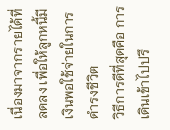เนื่องมาจากรายได้ที่ลดลง เพื่อให้ลูกหนี้มีเงินพอใช้จ่ายในการดำรงชีวิต
วิธีการดีที่สุดคือ การเดินเข้าไปปรึ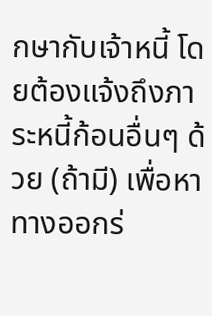กษากับเจ้าหนี้ โดยต้องแจ้งถึงภาระหนี้ก้อนอื่นๆ ด้วย (ถ้ามี) เพื่อหาทางออกร่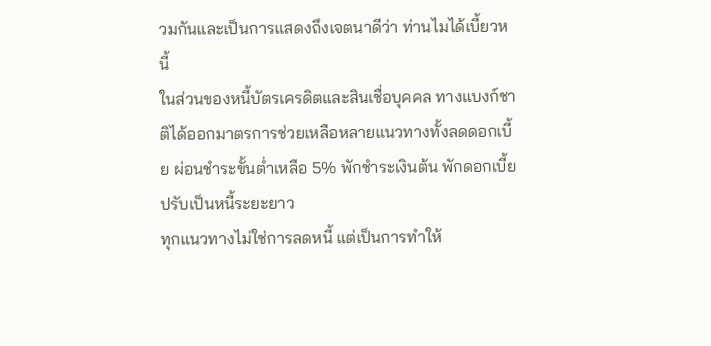วมกันและเป็นการแสดงถึงเจตนาดีว่า ท่านไมได้เบี้ยวหนี้
ในส่วนของหนี้บัตรเครดิตและสินเชื่อบุคคล ทางแบงก์ชาติได้ออกมาตรการช่วยเหลือหลายแนวทางทั้งลดดอกเบี้ย ผ่อนชำระขั้นต่ำเหลือ 5% พักชำระเงินต้น พักดอกเบี้ย ปรับเป็นหนี้ระยะยาว
ทุกแนวทางไม่ใช่การลดหนี้ แต่เป็นการทำให้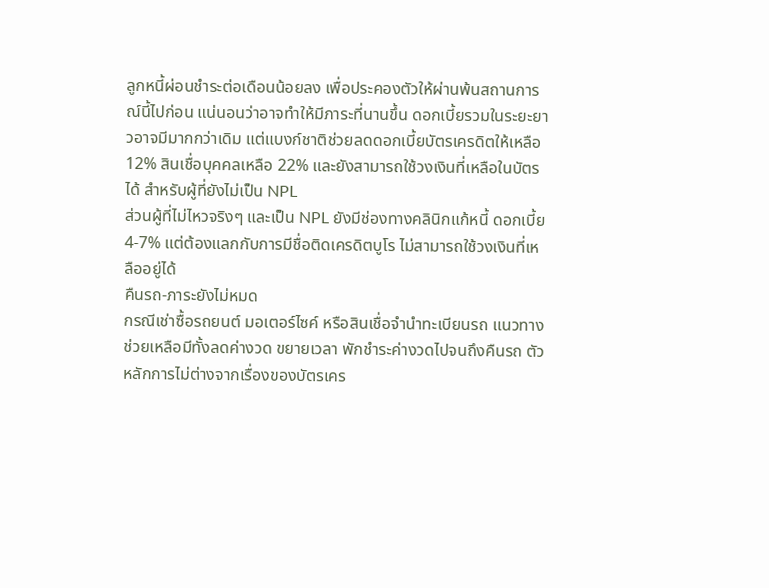ลูกหนี้ผ่อนชำระต่อเดือนน้อยลง เพื่อประคองตัวให้ผ่านพ้นสถานการณ์นี้ไปก่อน แน่นอนว่าอาจทำให้มีภาระที่นานขึ้น ดอกเบี้ยรวมในระยะยาวอาจมีมากกว่าเดิม แต่แบงก์ชาติช่วยลดดอกเบี้ยบัตรเครดิตให้เหลือ 12% สินเชื่อบุคคลเหลือ 22% และยังสามารถใช้วงเงินที่เหลือในบัตรได้ สำหรับผู้ที่ยังไม่เป็น NPL
ส่วนผู้ที่ไม่ไหวจริงๆ และเป็น NPL ยังมีช่องทางคลินิกแก้หนี้ ดอกเบี้ย 4-7% แต่ต้องแลกกับการมีชื่อติดเครดิตบูโร ไม่สามารถใช้วงเงินที่เหลืออยู่ได้
คืนรถ-ภาระยังไม่หมด
กรณีเช่าซื้อรถยนต์ มอเตอร์ไซค์ หรือสินเชื่อจำนำทะเบียนรถ แนวทางช่วยเหลือมีทั้งลดค่างวด ขยายเวลา พักชำระค่างวดไปจนถึงคืนรถ ตัวหลักการไม่ต่างจากเรื่องของบัตรเคร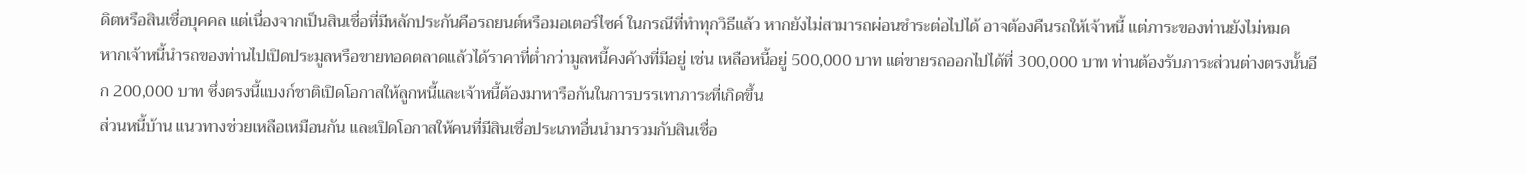ดิตหรือสินเชื่อบุคคล แต่เนื่องจากเป็นสินเชื่อที่มีหลักประกันคือรถยนต์หรือมอเตอร์ไซค์ ในกรณีที่ทำทุกวิธีแล้ว หากยังไม่สามารถผ่อนชำระต่อไปได้ อาจต้องคืนรถให้เจ้าหนี้ แต่ภาระของท่านยังไม่หมด
หากเจ้าหนี้นำรถของท่านไปเปิดประมูลหรือขายทอดตลาดแล้วได้ราคาที่ต่ำกว่ามูลหนี้คงค้างที่มีอยู่ เช่น เหลือหนี้อยู่ 500,000 บาท แต่ขายรถออกไปได้ที่ 300,000 บาท ท่านต้องรับภาระส่วนต่างตรงนั้นอีก 200,000 บาท ซึ่งตรงนี้แบงก์ชาติเปิดโอกาสให้ลูกหนี้และเจ้าหนี้ต้องมาหารือกันในการบรรเทาภาระที่เกิดขึ้น
ส่วนหนี้บ้าน แนวทางช่วยเหลือเหมือนกัน และเปิดโอกาสให้คนที่มีสินเชื่อประเภทอื่นนำมารวมกับสินเชื่อ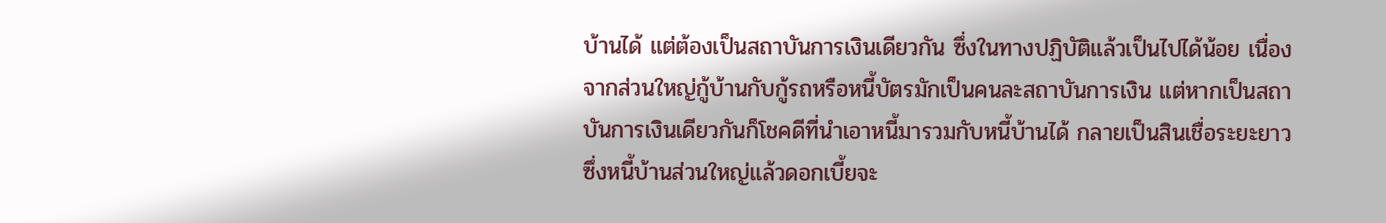บ้านได้ แต่ต้องเป็นสถาบันการเงินเดียวกัน ซึ่งในทางปฏิบัติแล้วเป็นไปได้น้อย เนื่องจากส่วนใหญ่กู้บ้านกับกู้รถหรือหนี้บัตรมักเป็นคนละสถาบันการเงิน แต่หากเป็นสถาบันการเงินเดียวกันก็โชคดีที่นำเอาหนี้มารวมกับหนี้บ้านได้ กลายเป็นสินเชื่อระยะยาว ซึ่งหนี้บ้านส่วนใหญ่แล้วดอกเบี้ยจะ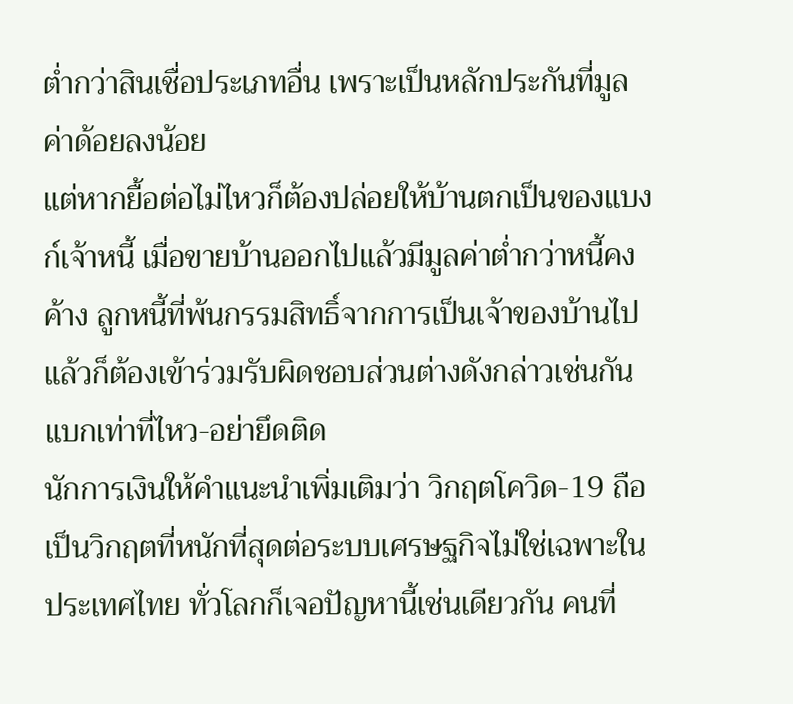ต่ำกว่าสินเชื่อประเภทอื่น เพราะเป็นหลักประกันที่มูลค่าด้อยลงน้อย
แต่หากยื้อต่อไม่ไหวก็ต้องปล่อยให้บ้านตกเป็นของแบงก์เจ้าหนี้ เมื่อขายบ้านออกไปแล้วมีมูลค่าต่ำกว่าหนี้คงค้าง ลูกหนี้ที่พ้นกรรมสิทธิ์จากการเป็นเจ้าของบ้านไปแล้วก็ต้องเข้าร่วมรับผิดชอบส่วนต่างดังกล่าวเช่นกัน
แบกเท่าที่ไหว-อย่ายึดติด
นักการเงินให้คำแนะนำเพิ่มเติมว่า วิกฤตโควิด-19 ถือเป็นวิกฤตที่หนักที่สุดต่อระบบเศรษฐกิจไม่ใช่เฉพาะในประเทศไทย ทั่วโลกก็เจอปัญหานี้เช่นเดียวกัน คนที่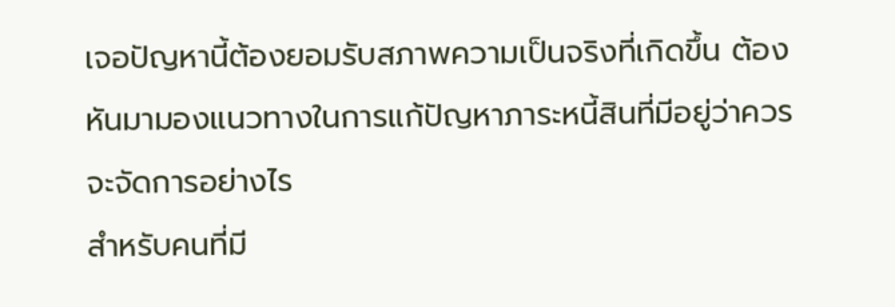เจอปัญหานี้ต้องยอมรับสภาพความเป็นจริงที่เกิดขึ้น ต้องหันมามองแนวทางในการแก้ปัญหาภาระหนี้สินที่มีอยู่ว่าควรจะจัดการอย่างไร
สำหรับคนที่มี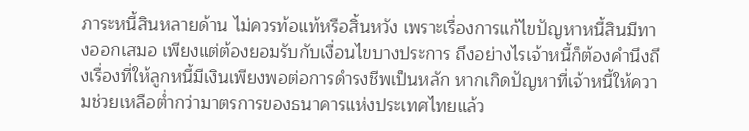ภาระหนี้สินหลายด้าน ไม่ควรท้อแท้หรือสิ้นหวัง เพราะเรื่องการแก้ไขปัญหาหนี้สินมีทางออกเสมอ เพียงแต่ต้องยอมรับกับเงื่อนไขบางประการ ถึงอย่างไรเจ้าหนี้ก็ต้องคำนึงถึงเรื่องที่ให้ลูกหนี้มีเงินเพียงพอต่อการดำรงชีพเป็นหลัก หากเกิดปัญหาที่เจ้าหนี้ให้ความช่วยเหลือต่ำกว่ามาตรการของธนาคารแห่งประเทศไทยแล้ว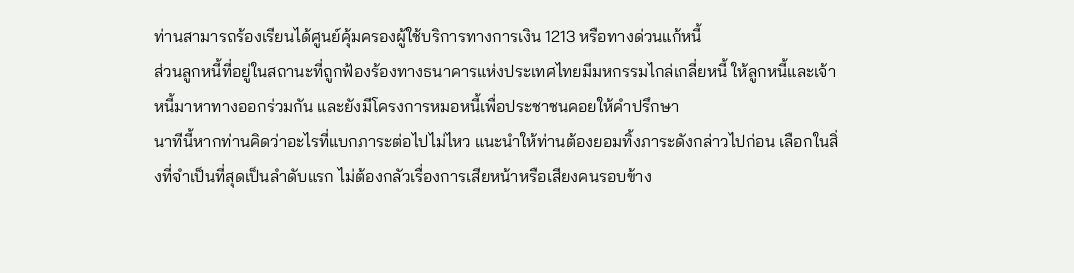ท่านสามารถร้องเรียนได้ศูนย์คุ้มครองผู้ใช้บริการทางการเงิน 1213 หรือทางด่วนแก้หนี้
ส่วนลูกหนี้ที่อยู่ในสถานะที่ถูกฟ้องร้องทางธนาคารแห่งประเทศไทยมีมหกรรมไกล่เกลี่ยหนี้ ให้ลูกหนี้และเจ้าหนี้มาหาทางออกร่วมกัน และยังมีโครงการหมอหนี้เพื่อประชาชนคอยให้คำปรึกษา
นาทีนี้หากท่านคิดว่าอะไรที่แบกภาระต่อไปไม่ไหว แนะนำให้ท่านต้องยอมทิ้งภาระดังกล่าวไปก่อน เลือกในสิ่งที่จำเป็นที่สุดเป็นลำดับแรก ไม่ต้องกลัวเรื่องการเสียหน้าหรือเสียงคนรอบข้าง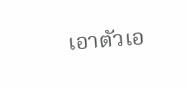เอาตัวเอ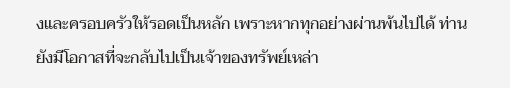งและครอบครัวให้รอดเป็นหลัก เพราะหากทุกอย่างผ่านพ้นไปได้ ท่านยังมีโอกาสที่จะกลับไปเป็นเจ้าของทรัพย์เหล่า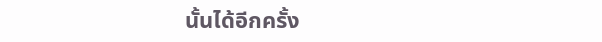นั้นได้อีกครั้ง